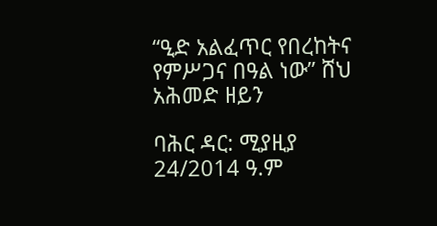“ዒድ አልፈጥር የበረከትና የምሥጋና በዓል ነው” ሸህ አሕመድ ዘይን

ባሕር ዳር: ሚያዚያ 24/2014 ዓ.ም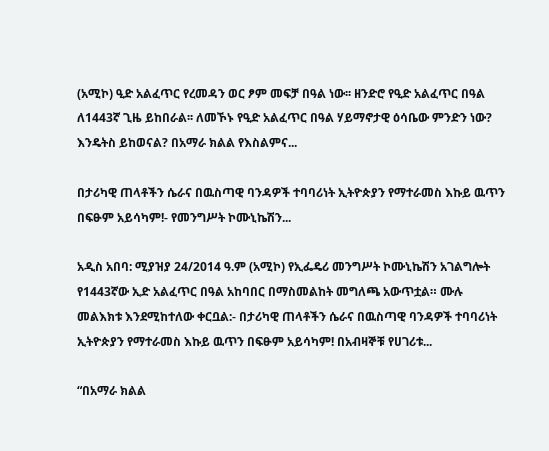(አሚኮ) ዒድ አልፈጥር የረመዳን ወር ፆም መፍቻ በዓል ነው፡፡ ዘንድሮ የዒድ አልፈጥር በዓል ለ1443ኛ ጊዜ ይከበራል፡፡ ለመኾኑ የዒድ አልፈጥር በዓል ሃይማኖታዊ ዕሳቤው ምንድን ነው? እንዴትስ ይከወናል? በአማራ ክልል የእስልምና...

በታሪካዊ ጠላቶችን ሴራና በዉስጣዊ ባንዳዎች ተባባሪነት ኢትዮጵያን የማተራመስ እኩይ ዉጥን በፍፁም አይሳካም!- የመንግሥት ኮሙኒኬሽን...

አዲስ አበባ: ሚያዝያ 24/2014 ዓ.ም (አሚኮ) የኢፌዴሪ መንግሥት ኮሙኒኬሽን አገልግሎት የ1443ኛው ኢድ አልፈጥር በዓል አከባበር በማስመልከት መግለጫ አውጥቷል። ሙሉ መልእክቱ እንደሚከተለው ቀርቧል:- በታሪካዊ ጠላቶችን ሴራና በዉስጣዊ ባንዳዎች ተባባሪነት ኢትዮጵያን የማተራመስ እኩይ ዉጥን በፍፁም አይሳካም! በአብዛኞቹ የሀገሪቱ...

“በአማራ ክልል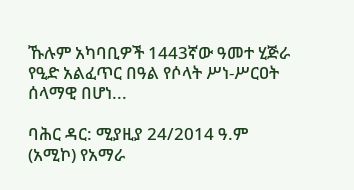ኹሉም አካባቢዎች 1443ኛው ዓመተ ሂጅራ የዒድ አልፈጥር በዓል የሶላት ሥነ-ሥርዐት ሰላማዊ በሆነ...

ባሕር ዳር: ሚያዚያ 24/2014 ዓ.ም (አሚኮ) የአማራ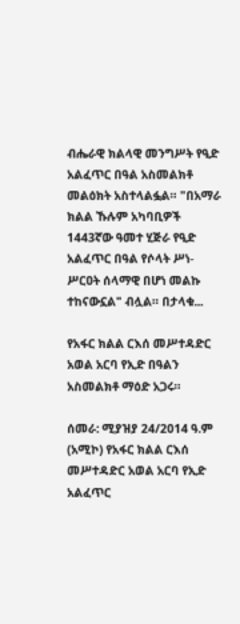ብሔራዊ ክልላዊ መንግሥት የዒድ አልፈጥር በዓል አስመልክቶ መልዕክት አስተላልፏል። "በአማራ ክልል ኹሉም አካባቢዎች 1443ኛው ዓመተ ሂጅራ የዒድ አልፈጥር በዓል የሶላት ሥነ-ሥርዐት ሰላማዊ በሆነ መልኩ ተከናውኗል" ብሏል። በታላቁ...

የአፋር ክልል ርእሰ መሥተዳድር አወል አርባ የኢድ በዓልን አስመልክቶ ማዕድ አጋሩ።

ሰመራ: ሚያዝያ 24/2014 ዓ.ም (አሚኮ) የአፋር ክልል ርእሰ መሥተዳድር አወል አርባ የኢድ አልፈጥር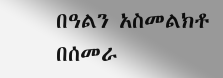በዓልን አስመልክቶ በሰመራ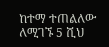ከተማ ተጠልለው ለሚገኙ 5 ሺህ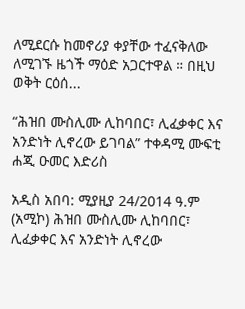ለሚደርሱ ከመኖሪያ ቀያቸው ተፈናቅለው ለሚገኙ ዜጎች ማዕድ አጋርተዋል ። በዚህ ወቅት ርዕሰ...

“ሕዝበ ሙስሊሙ ሊከባበር፣ ሊፈቃቀር እና አንድነት ሊኖረው ይገባል” ተቀዳሚ ሙፍቲ ሐጂ ዑመር እድሪስ

አዲስ አበባ: ሚያዚያ 24/2014 ዓ.ም (አሚኮ) ሕዝበ ሙስሊሙ ሊከባበር፣ ሊፈቃቀር እና አንድነት ሊኖረው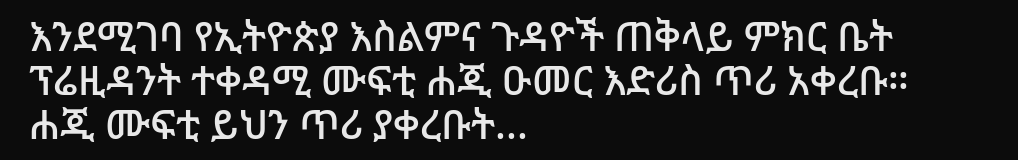እንደሚገባ የኢትዮጵያ እስልምና ጉዳዮች ጠቅላይ ምክር ቤት ፕሬዚዳንት ተቀዳሚ ሙፍቲ ሐጂ ዑመር እድሪስ ጥሪ አቀረቡ። ሐጂ ሙፍቲ ይህን ጥሪ ያቀረቡት...